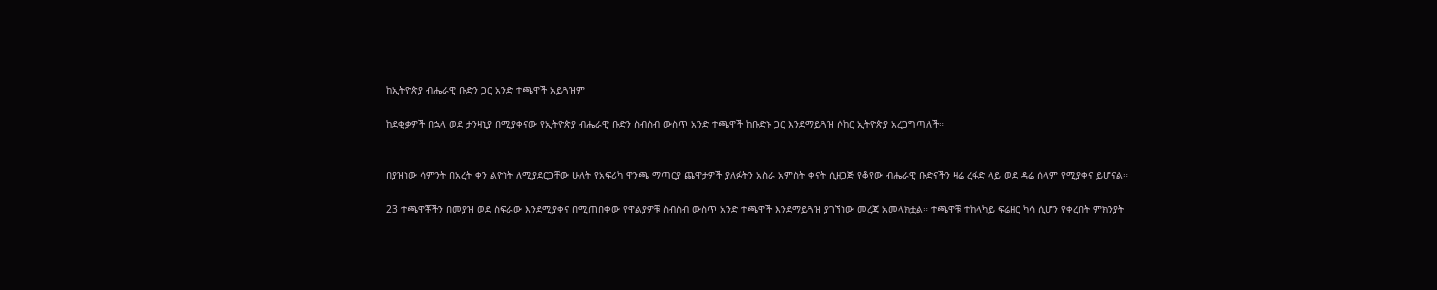ከኢትዮጵያ ብሔራዊ ቡድን ጋር አንድ ተጫዋች አይጓዝም

ከደቂቃዎች በኋላ ወደ ታንዛኒያ በሚያቀናው የኢትዮጵያ ብሔራዊ ቡድን ስብስብ ውስጥ አንድ ተጫዋች ከቡድኑ ጋር እንደማይጓዝ ሶከር ኢትዮጵያ አረጋግጣለች።


በያዝነው ሳምንት በአረት ቀን ልዮነት ለሚያደርጋቸው ሁለት የአፍሪካ ዋንጫ ማጣርያ ጨዋታዎች ያለፉትን አስራ አምስት ቀናት ሲዘጋጅ የቆየው ብሔራዊ ቡድናችን ዛሬ ረፋድ ላይ ወደ ዳሬ ሰላም የሚያቀና ይሆናል።

23 ተጫዋቾችን በመያዝ ወደ ስፍራው እንደሚያቀና በሚጠበቀው የዋልያዎቹ ስብስብ ውስጥ አንድ ተጫዋች እንደማይጓዝ ያገኘነው መረጃ አመላክቷል። ተጫዋቹ ተከላካይ ፍሬዘር ካሳ ሲሆን የቀረበት ምክንያት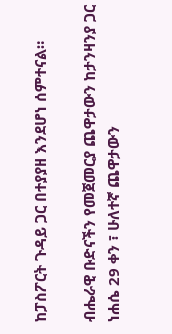ከፓስፖርት ጉዳይ ጋር በተያያዘ እንደሆነ ሰምተናል።

ብሔራዊ ቡድናችን የመጀመርያ ጨዋታውን ከታንዛንያ ጋር ነሐሴ 29 ቀን ፣ ሁለተኛ ጨዋታውን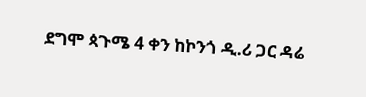ደግሞ ጳጉሜ 4 ቀን ከኮንጎ ዲ.ሪ ጋር ዳሬ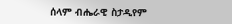ሰላም ብሔራዊ ስታዲየም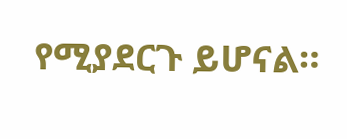የሚያደርጉ ይሆናል።